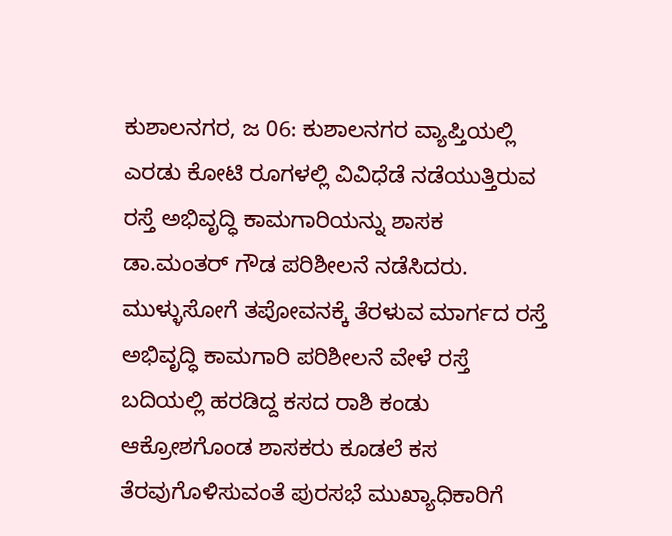ಕುಶಾಲನಗರ, ಜ 06: ಕುಶಾಲನಗರ ವ್ಯಾಪ್ತಿಯಲ್ಲಿ ಎರಡು ಕೋಟಿ ರೂಗಳಲ್ಲಿ ವಿವಿಧೆಡೆ ನಡೆಯುತ್ತಿರುವ ರಸ್ತೆ ಅಭಿವೃದ್ಧಿ ಕಾಮಗಾರಿಯನ್ನು ಶಾಸಕ ಡಾ.ಮಂತರ್ ಗೌಡ ಪರಿಶೀಲನೆ ನಡೆಸಿದರು.
ಮುಳ್ಳುಸೋಗೆ ತಪೋವನಕ್ಕೆ ತೆರಳುವ ಮಾರ್ಗದ ರಸ್ತೆ ಅಭಿವೃದ್ಧಿ ಕಾಮಗಾರಿ ಪರಿಶೀಲನೆ ವೇಳೆ ರಸ್ತೆ ಬದಿಯಲ್ಲಿ ಹರಡಿದ್ದ ಕಸದ ರಾಶಿ ಕಂಡು ಆಕ್ರೋಶಗೊಂಡ ಶಾಸಕರು ಕೂಡಲೆ ಕಸ ತೆರವುಗೊಳಿಸುವಂತೆ ಪುರಸಭೆ ಮುಖ್ಯಾಧಿಕಾರಿಗೆ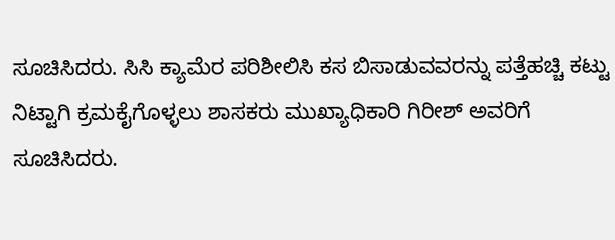ಸೂಚಿಸಿದರು. ಸಿಸಿ ಕ್ಯಾಮೆರ ಪರಿಶೀಲಿಸಿ ಕಸ ಬಿಸಾಡುವವರನ್ನು ಪತ್ತೆಹಚ್ಚಿ ಕಟ್ಟು ನಿಟ್ಟಾಗಿ ಕ್ರಮಕೈಗೊಳ್ಳಲು ಶಾಸಕರು ಮುಖ್ಯಾಧಿಕಾರಿ ಗಿರೀಶ್ ಅವರಿಗೆ ಸೂಚಿಸಿದರು.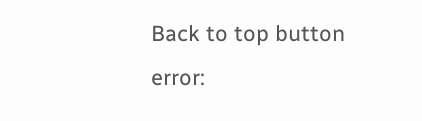Back to top button
error: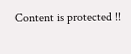Content is protected !!